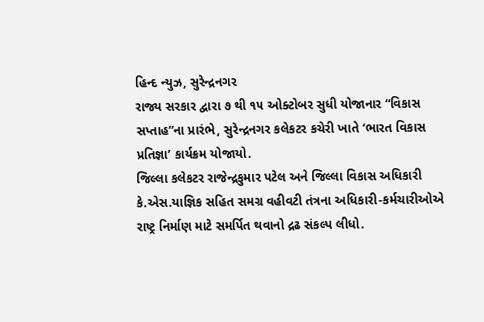હિન્દ ન્યુઝ, સુરેન્દ્રનગર
રાજ્ય સરકાર દ્વારા ૭ થી ૧૫ ઓક્ટોબર સુધી યોજાનાર “વિકાસ સપ્તાહ”ના પ્રારંભે, સુરેન્દ્રનગર કલેકટર કચેરી ખાતે ‘ભારત વિકાસ પ્રતિજ્ઞા’ કાર્યક્રમ યોજાયો.
જિલ્લા કલેકટર રાજેન્દ્રકુમાર પટેલ અને જિલ્લા વિકાસ અધિકારી કે.એસ.યાજ્ઞિક સહિત સમગ્ર વહીવટી તંત્રના અધિકારી-કર્મચારીઓએ રાષ્ટ્ર નિર્માણ માટે સમર્પિત થવાનો દ્રઢ સંકલ્પ લીધો.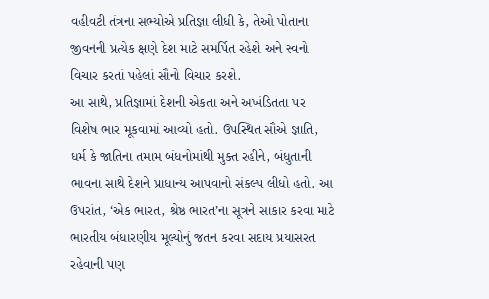વહીવટી તંત્રના સભ્યોએ પ્રતિજ્ઞા લીધી કે, તેઓ પોતાના જીવનની પ્રત્યેક ક્ષણે દેશ માટે સમર્પિત રહેશે અને સ્વનો વિચાર કરતાં પહેલાં સૌનો વિચાર કરશે.
આ સાથે, પ્રતિજ્ઞામાં દેશની એકતા અને અખંડિતતા પર વિશેષ ભાર મૂકવામાં આવ્યો હતો. ઉપસ્થિત સૌએ જ્ઞાતિ, ધર્મ કે જાતિના તમામ બંધનોમાંથી મુક્ત રહીને, બંધુતાની ભાવના સાથે દેશને પ્રાધાન્ય આપવાનો સંકલ્પ લીધો હતો. આ ઉપરાંત, ‘એક ભારત, શ્રેષ્ઠ ભારત’ના સૂત્રને સાકાર કરવા માટે ભારતીય બંધારણીય મૂલ્યોનું જતન કરવા સદાય પ્રયાસરત રહેવાની પણ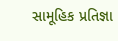સામૂહિક પ્રતિજ્ઞા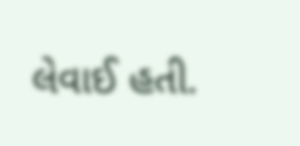લેવાઈ હતી.